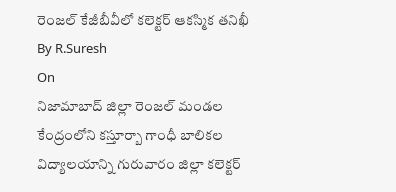రెంజల్ కేజీబీవీలో కలెక్టర్ ఆకస్మిక తనిఖీ
By R.Suresh
On
నిజామాబాద్ జిల్లా రెంజల్ మండల కేంద్రంలోని కస్తూర్బా గాంధీ బాలికల విద్యాలయాన్ని గురువారం జిల్లా కలెక్టర్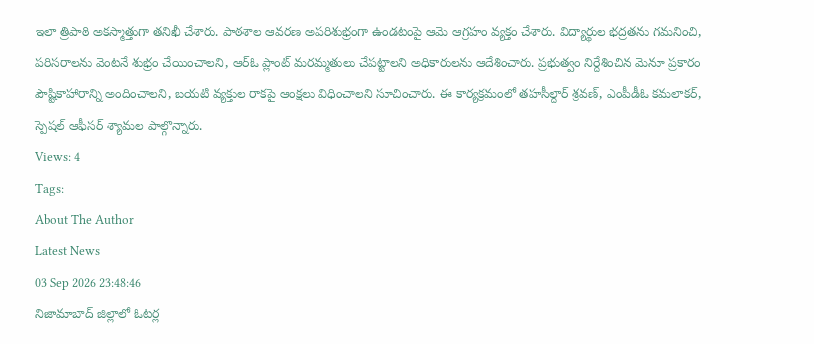ఇలా త్రిపాఠి అకస్మాత్తుగా తనిఖీ చేశారు. పాఠశాల ఆవరణ అపరిశుభ్రంగా ఉండటంపై ఆమె ఆగ్రహం వ్యక్తం చేశారు. విద్యార్థుల భద్రతను గమనించి, పరిసరాలను వెంటనే శుభ్రం చేయించాలని, ఆర్ఓ ప్లాంట్ మరమ్మతులు చేపట్టాలని అధికారులను ఆదేశించారు. ప్రభుత్వం నిర్దేశించిన మెనూ ప్రకారం పౌష్టికాహారాన్ని అందించాలని, బయటి వ్యక్తుల రాకపై ఆంక్షలు విధించాలని సూచించారు. ఈ కార్యక్రమంలో తహసీల్దార్ శ్రవణ్, ఎంపీడీఓ కమలాకర్, స్పెషల్ ఆఫీసర్ శ్యామల పాల్గొన్నారు.
Views: 4
Tags:
About The Author
Latest News
03 Sep 2026 23:48:46
నిజామాబాద్ జిల్లాలో ఓటర్ల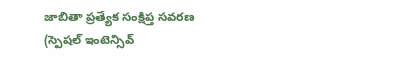జాబితా ప్రత్యేక సంక్షిప్త సవరణ (స్పెషల్ ఇంటెన్సివ్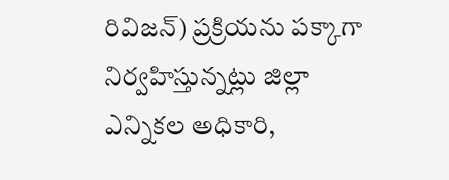రివిజన్) ప్రక్రియను పక్కాగా నిర్వహిస్తున్నట్లు జిల్లా ఎన్నికల అధికారి,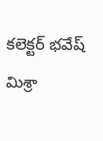కలెక్టర్ భవేష్ మిశ్రా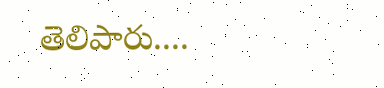తెలిపారు....